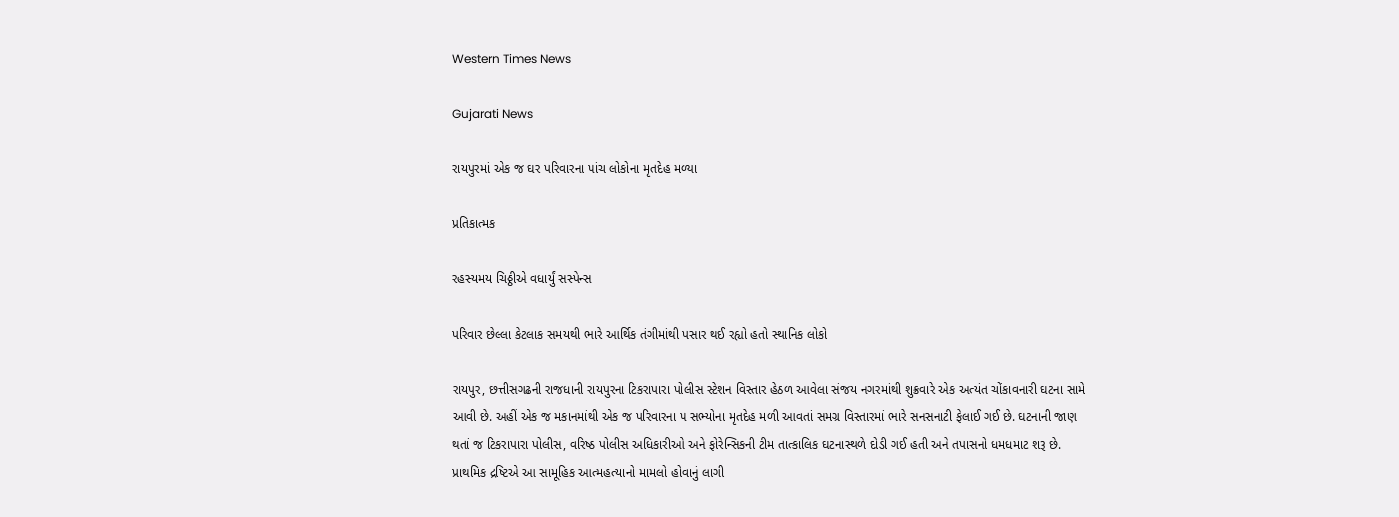Western Times News

Gujarati News

રાયપુરમાં એક જ ઘર પરિવારના ૫ાંચ લોકોના મૃતદેહ મળ્યા

પ્રતિકાત્મક

રહસ્યમય ચિઠ્ઠીએ વધાર્યું સસ્પેન્સ

પરિવાર છેલ્લા કેટલાક સમયથી ભારે આર્થિક તંગીમાંથી પસાર થઈ રહ્યો હતો સ્થાનિક લોકો

રાયપુર, છત્તીસગઢની રાજધાની રાયપુરના ટિકરાપારા પોલીસ સ્ટેશન વિસ્તાર હેઠળ આવેલા સંજય નગરમાંથી શુક્રવારે એક અત્યંત ચોંકાવનારી ઘટના સામે આવી છે. અહીં એક જ મકાનમાંથી એક જ પરિવારના ૫ સભ્યોના મૃતદેહ મળી આવતાં સમગ્ર વિસ્તારમાં ભારે સનસનાટી ફેલાઈ ગઈ છે. ઘટનાની જાણ થતાં જ ટિકરાપારા પોલીસ, વરિષ્ઠ પોલીસ અધિકારીઓ અને ફોરેન્સિકની ટીમ તાત્કાલિક ઘટનાસ્થળે દોડી ગઈ હતી અને તપાસનો ધમધમાટ શરૂ છે. પ્રાથમિક દ્રષ્ટિએ આ સામૂહિક આત્મહત્યાનો મામલો હોવાનું લાગી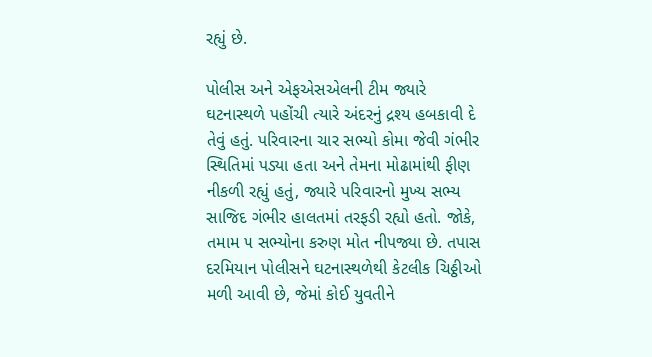રહ્યું છે.

પોલીસ અને એફએસએલની ટીમ જ્યારે ઘટનાસ્થળે પહોંચી ત્યારે અંદરનું દ્રશ્ય હબકાવી દે તેવું હતું. પરિવારના ચાર સભ્યો કોમા જેવી ગંભીર સ્થિતિમાં પડ્યા હતા અને તેમના મોઢામાંથી ફીણ નીકળી રહ્યું હતું, જ્યારે પરિવારનો મુખ્ય સભ્ય સાજિદ ગંભીર હાલતમાં તરફડી રહ્યો હતો. જોકે, તમામ ૫ સભ્યોના કરુણ મોત નીપજ્યા છે. તપાસ દરમિયાન પોલીસને ઘટનાસ્થળેથી કેટલીક ચિઠ્ઠીઓ મળી આવી છે, જેમાં કોઈ યુવતીને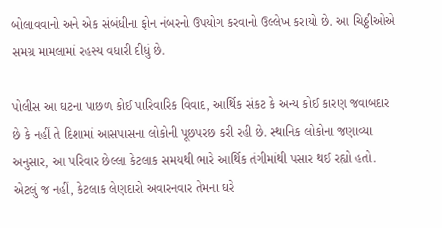બોલાવવાનો અને એક સંબંધીના ફોન નંબરનો ઉપયોગ કરવાનો ઉલ્લેખ કરાયો છે. આ ચિઠ્ઠીઓએ સમગ્ર મામલામાં રહસ્ય વધારી દીધું છે.

પોલીસ આ ઘટના પાછળ કોઈ પારિવારિક વિવાદ, આર્થિક સંકટ કે અન્ય કોઈ કારણ જવાબદાર છે કે નહીં તે દિશામાં આસપાસના લોકોની પૂછપરછ કરી રહી છે. સ્થાનિક લોકોના જણાવ્યા અનુસાર, આ પરિવાર છેલ્લા કેટલાક સમયથી ભારે આર્થિક તંગીમાંથી પસાર થઈ રહ્યો હતો. એટલું જ નહીં, કેટલાક લેણદારો અવારનવાર તેમના ઘરે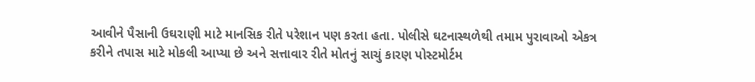આવીને પૈસાની ઉઘરાણી માટે માનસિક રીતે પરેશાન પણ કરતા હતા. પોલીસે ઘટનાસ્થળેથી તમામ પુરાવાઓ એકત્ર કરીને તપાસ માટે મોકલી આપ્યા છે અને સત્તાવાર રીતે મોતનું સાચું કારણ પોસ્ટમોર્ટમ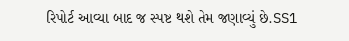રિપોર્ટ આવ્યા બાદ જ સ્પષ્ટ થશે તેમ જણાવ્યું છે.SS1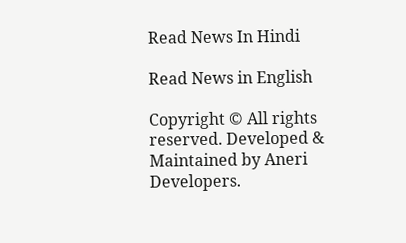Read News In Hindi

Read News in English

Copyright © All rights reserved. Developed & Maintained by Aneri Developers.